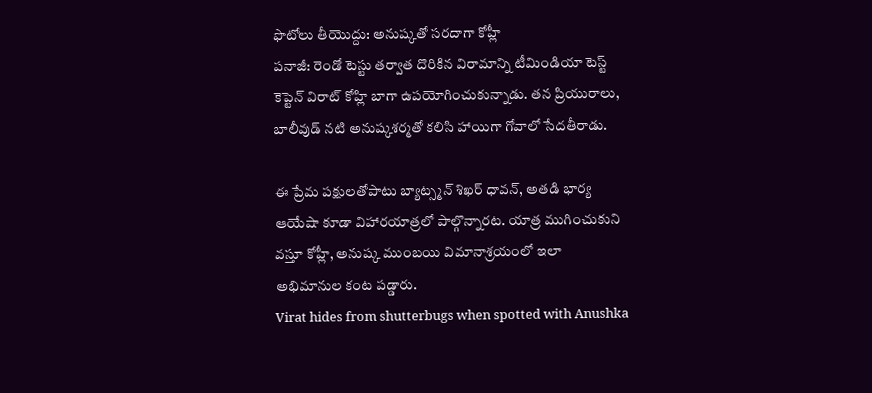ఫొటోలు తీయొద్దు: అనుష్కతో సరదాగా కోహ్లీ
పనాజీ: రెండో టెస్టు తర్వాత దొరికిన విరామాన్ని టీమిండియా టెస్ట్ కెప్టెన్ విరాట్ కోహ్లి బాగా ఉపయోగించుకున్నాడు. తన ప్రియురాలు, బాలీవుడ్ నటి అనుష్కశర్మతో కలిసి హాయిగా గోవాలో సేదతీరాడు.

ఈ ప్రేమ పక్షులతోపాటు బ్యాట్స్మన్ శిఖర్ ధావన్, అతడి భార్య ఆయేషా కూడా విహారయాత్రలో పాల్గొన్నారట. యాత్ర ముగించుకుని వస్తూ కోహ్లీ, అనుష్క ముంబయి విమానాశ్రయంలో ఇలా అభిమానుల కంట పడ్డారు.
Virat hides from shutterbugs when spotted with Anushka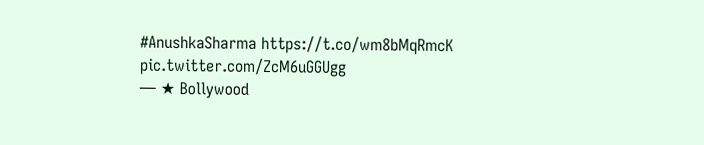#AnushkaSharma https://t.co/wm8bMqRmcK pic.twitter.com/ZcM6uGGUgg
— ★ Bollywood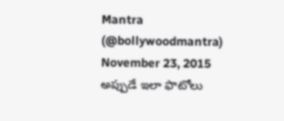Mantra (@bollywoodmantra) November 23, 2015 అప్పుడే ఇలా ఫొటోలు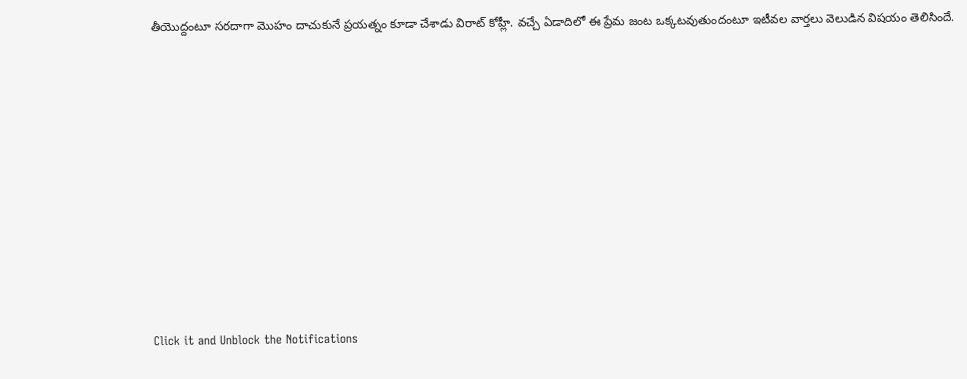తీయొద్దంటూ సరదాగా మొహం దాచుకునే ప్రయత్నం కూడా చేశాడు విరాట్ కోహ్లీ. వచ్చే ఏడాదిలో ఈ ప్రేమ జంట ఒక్కటవుతుందంటూ ఇటీవల వార్తలు వెలుడిన విషయం తెలిసిందే.












Click it and Unblock the Notifications